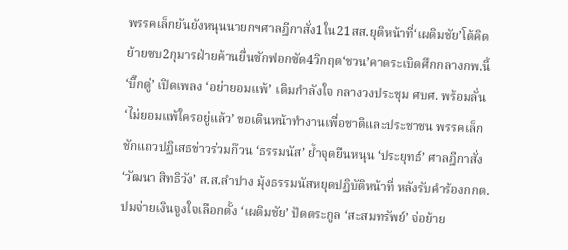พรรคเล็กยันยังหนุนนายกฯศาลฎีกาสั่ง1ใน21สส.ยุติหน้าที่‘เผดิมชัย’โต้คิดย้ายซบ2กุมารฝ่ายค้านยื่นซักฟอกซัด4วิกฤต‘ชวน’คาดระเบิดศึกกลางกพ.นี้
‘บิ๊กตู่’ เปิดเพลง ‘อย่ายอมแพ้’ เติมกำลังใจ กลางวงประชุม ศบศ. พร้อมลั่น ‘ไม่ยอมแพ้ใครอยู่แล้ว’ ขอเดินหน้าทำงานเพื่อชาติและประชาชน พรรคเล็ก ชักแถวปฏิเสธข่าวร่วมก๊วน ‘ธรรมนัส’ ย้ำจุดยืนหนุน ‘ประยุทธ์’ ศาลฎีกาสั่ง ‘วัฒนา สิทธิวัง’ ส.ส.ลำปาง มุ้งธรรมนัสหยุดปฏิบัติหน้าที่ หลังรับคำร้องกกต.ปมจ่ายเงินจูงใจเลือกตั้ง ‘เผดิมชัย’ ปัดตระกูล ‘สะสมทรัพย์’ จ่อย้าย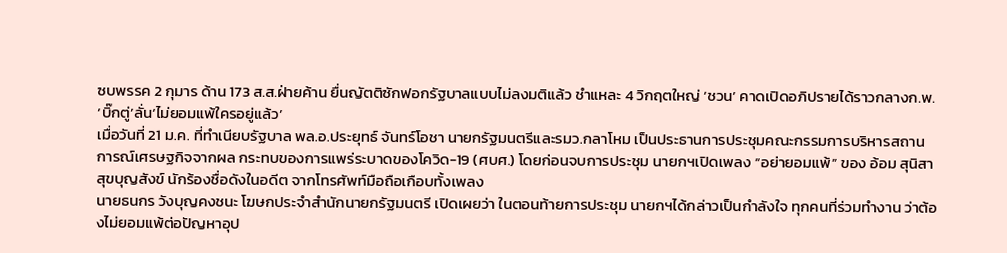ซบพรรค 2 กุมาร ด้าน 173 ส.ส.ฝ่ายค้าน ยื่นญัตติซักฟอกรัฐบาลแบบไม่ลงมติแล้ว ชำแหละ 4 วิกฤตใหญ่ ‘ชวน’ คาดเปิดอภิปรายได้ราวกลางก.พ.
‘บิ๊กตู่’ลั่น‘ไม่ยอมแพ้ใครอยู่แล้ว’
เมื่อวันที่ 21 ม.ค. ที่ทำเนียบรัฐบาล พล.อ.ประยุทธ์ จันทร์โอชา นายกรัฐมนตรีและรมว.กลาโหม เป็นประธานการประชุมคณะกรรมการบริหารสถานการณ์เศรษฐกิจจากผล กระทบของการแพร่ระบาดของโควิด-19 (ศบศ.) โดยก่อนจบการประชุม นายกฯเปิดเพลง “อย่ายอมแพ้” ของ อ้อม สุนิสา สุขบุญสังข์ นักร้องชื่อดังในอดีต จากโทรศัพท์มือถือเกือบทั้งเพลง
นายธนกร วังบุญคงชนะ โฆษกประจำสำนักนายกรัฐมนตรี เปิดเผยว่า ในตอนท้ายการประชุม นายกฯได้กล่าวเป็นกำลังใจ ทุกคนที่ร่วมทำงาน ว่าต้องไม่ยอมแพ้ต่อปัญหาอุป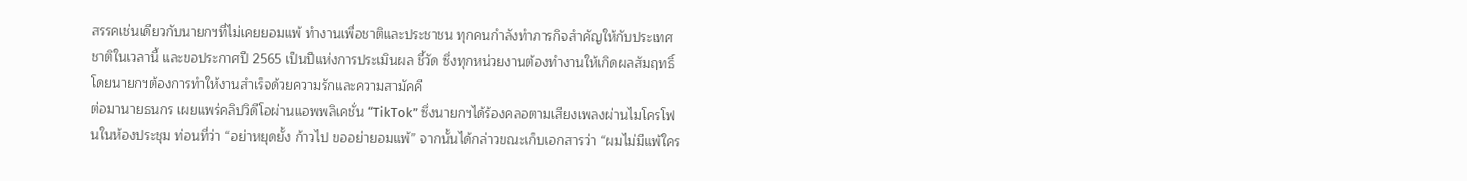สรรคเช่นเดียวกับนายกฯที่ไม่เคยยอมแพ้ ทำงานเพื่อชาติและประชาชน ทุกคนกำลังทำภารกิจสำคัญให้กับประเทศชาติในเวลานี้ และขอประกาศปี 2565 เป็นปีแห่งการประเมินผล ชี้วัด ซึ่งทุกหน่วยงานต้องทำงานให้เกิดผลสัมฤทธิ์ โดยนายกฯต้องการทำให้งานสำเร็จด้วยความรักและความสามัคคี
ต่อมานายธนกร เผยแพร่คลิปวิดีโอผ่านแอพพลิเคชั่น “TikTok” ซึ่งนายกฯได้ร้องคลอตามเสียงเพลงผ่านไมโครโฟนในห้องประชุม ท่อนที่ว่า “อย่าหยุดยั้ง ก้าวไป ขออย่ายอมแพ้” จากนั้นได้กล่าวขณะเก็บเอกสารว่า “ผมไม่มีแพ้ใคร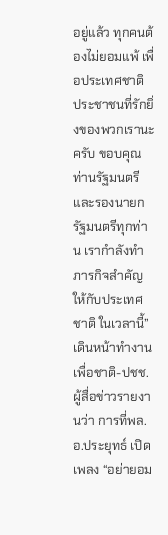อยู่แล้ว ทุกคนต้องไม่ยอมแพ้ เพื่อประเทศชาติ ประชาชนที่รักยิ่งของพวกเรานะครับ ขอบคุณท่านรัฐมนตรีและรองนายกรัฐมนตรีทุกท่าน เรากำลังทำภารกิจสำคัญให้กับประเทศชาติ ในเวลานี้”
เดินหน้าทำงานเพื่อชาติ-ปชช.
ผู้สื่อข่าวรายงานว่า การที่พล.อ.ประยุทธ์ เปิดเพลง “อย่ายอม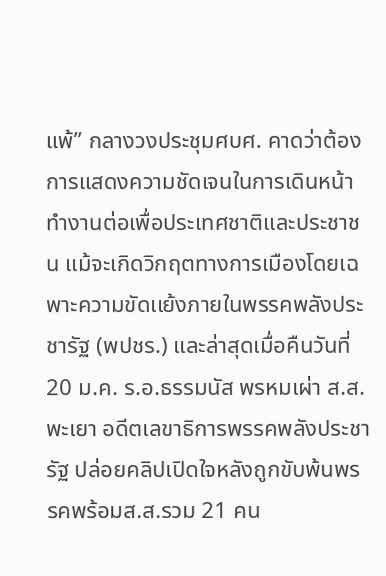แพ้” กลางวงประชุมศบศ. คาดว่าต้องการแสดงความชัดเจนในการเดินหน้าทำงานต่อเพื่อประเทศชาติและประชาชน แม้จะเกิดวิกฤตทางการเมืองโดยเฉพาะความขัดเเย้งภายในพรรคพลังประชารัฐ (พปชร.) และล่าสุดเมื่อคืนวันที่ 20 ม.ค. ร.อ.ธรรมนัส พรหมเผ่า ส.ส.พะเยา อดีตเลขาธิการพรรคพลังประชารัฐ ปล่อยคลิปเปิดใจหลังถูกขับพ้นพรรคพร้อมส.ส.รวม 21 คน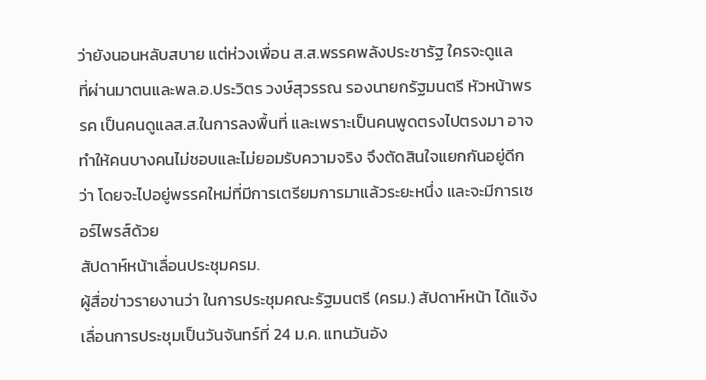ว่ายังนอนหลับสบาย แต่ห่วงเพื่อน ส.ส.พรรคพลังประชารัฐ ใครจะดูแล
ที่ผ่านมาตนและพล.อ.ประวิตร วงษ์สุวรรณ รองนายกรัฐมนตรี หัวหน้าพรรค เป็นคนดูแลส.ส.ในการลงพื้นที่ และเพราะเป็นคนพูดตรงไปตรงมา อาจทำให้คนบางคนไม่ชอบและไม่ยอมรับความจริง จึงตัดสินใจแยกกันอยู่ดีกว่า โดยจะไปอยู่พรรคใหม่ที่มีการเตรียมการมาแล้วระยะหนึ่ง และจะมีการเซอร์ไพรส์ด้วย
สัปดาห์หน้าเลื่อนประชุมครม.
ผู้สื่อข่าวรายงานว่า ในการประชุมคณะรัฐมนตรี (ครม.) สัปดาห์หน้า ได้แจ้งเลื่อนการประชุมเป็นวันจันทร์ที่ 24 ม.ค. แทนวันอัง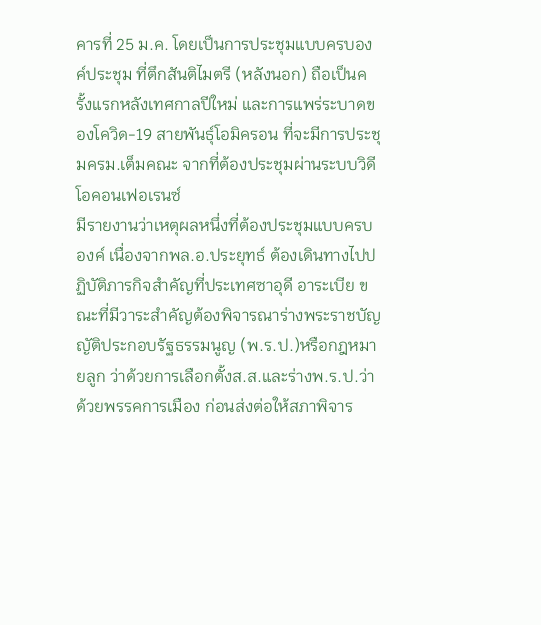คารที่ 25 ม.ค. โดยเป็นการประชุมแบบครบองค์ประชุม ที่ตึกสันติไมตรี (หลังนอก) ถือเป็นครั้งแรกหลังเทศกาลปีใหม่ และการแพร่ระบาดของโควิด-19 สายพันธุ์โอมิครอน ที่จะมีการประชุมครม.เต็มคณะ จากที่ต้องประชุมผ่านระบบวิดีโอคอนเฟอเรนซ์
มีรายงานว่าเหตุผลหนึ่งที่ต้องประชุมแบบครบองค์ เนื่องจากพล.อ.ประยุทธ์ ต้องเดินทางไปปฏิบัติภารกิจสำคัญที่ประเทศซาอุดี อาระเบีย ขณะที่มีวาระสำคัญต้องพิจารณาร่างพระราชบัญญัติประกอบรัฐธรรมนูญ (พ.ร.ป.)หรือกฎหมายลูก ว่าด้วยการเลือกตั้งส.ส.และร่างพ.ร.ป.ว่าด้วยพรรคการเมือง ก่อนส่งต่อให้สภาพิจาร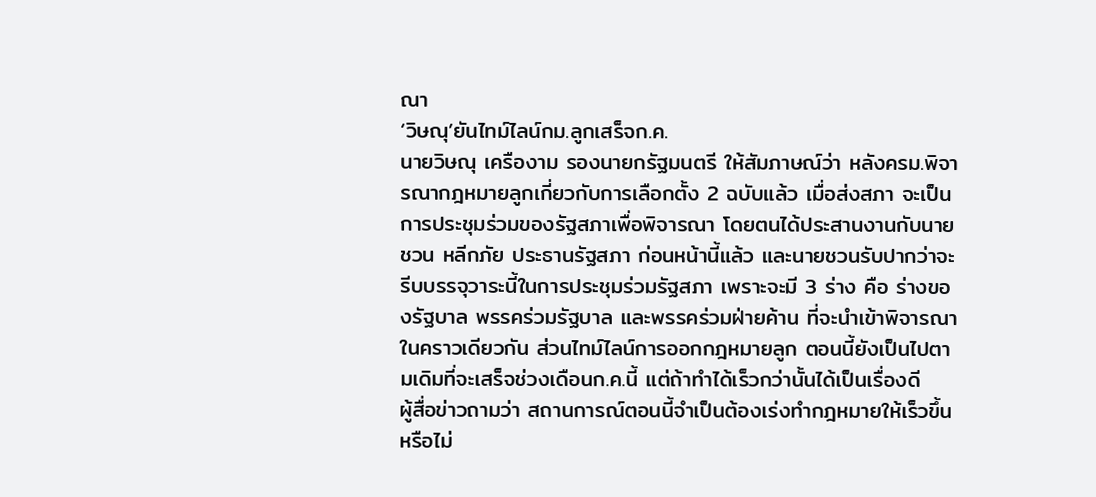ณา
‘วิษณุ’ยันไทม์ไลน์กม.ลูกเสร็จก.ค.
นายวิษณุ เครืองาม รองนายกรัฐมนตรี ให้สัมภาษณ์ว่า หลังครม.พิจารณากฎหมายลูกเกี่ยวกับการเลือกตั้ง 2 ฉบับแล้ว เมื่อส่งสภา จะเป็นการประชุมร่วมของรัฐสภาเพื่อพิจารณา โดยตนได้ประสานงานกับนายชวน หลีกภัย ประธานรัฐสภา ก่อนหน้านี้แล้ว และนายชวนรับปากว่าจะรีบบรรจุวาระนี้ในการประชุมร่วมรัฐสภา เพราะจะมี 3 ร่าง คือ ร่างของรัฐบาล พรรคร่วมรัฐบาล และพรรคร่วมฝ่ายค้าน ที่จะนำเข้าพิจารณาในคราวเดียวกัน ส่วนไทม์ไลน์การออกกฎหมายลูก ตอนนี้ยังเป็นไปตามเดิมที่จะเสร็จช่วงเดือนก.ค.นี้ แต่ถ้าทำได้เร็วกว่านั้นได้เป็นเรื่องดี
ผู้สื่อข่าวถามว่า สถานการณ์ตอนนี้จำเป็นต้องเร่งทำกฎหมายให้เร็วขึ้นหรือไม่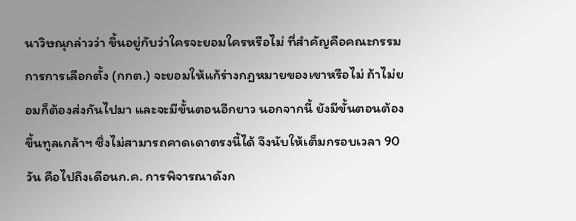นาวิษณุกล่าวว่า ขึ้นอยู่กับว่าใครจะยอมใครหรือไม่ ที่สำคัญคือคณะกรรมการการเลือกตั้ง (กกต.) จะยอมให้แก้ร่างกฎหมายของเขาหรือไม่ ถ้าไม่ยอมก็ต้องส่งกันไปมา และจะมีขั้นตอนอีกยาว นอกจากนี้ ยังมีขั้นตอนต้องขึ้นทูลเกล้าฯ ซึ่งไม่สามารถคาดเดาตรงนี้ได้ จึงนับให้เต็มกรอบเวลา 90 วัน คือไปถึงเดือนก.ค. การพิจารณาดังก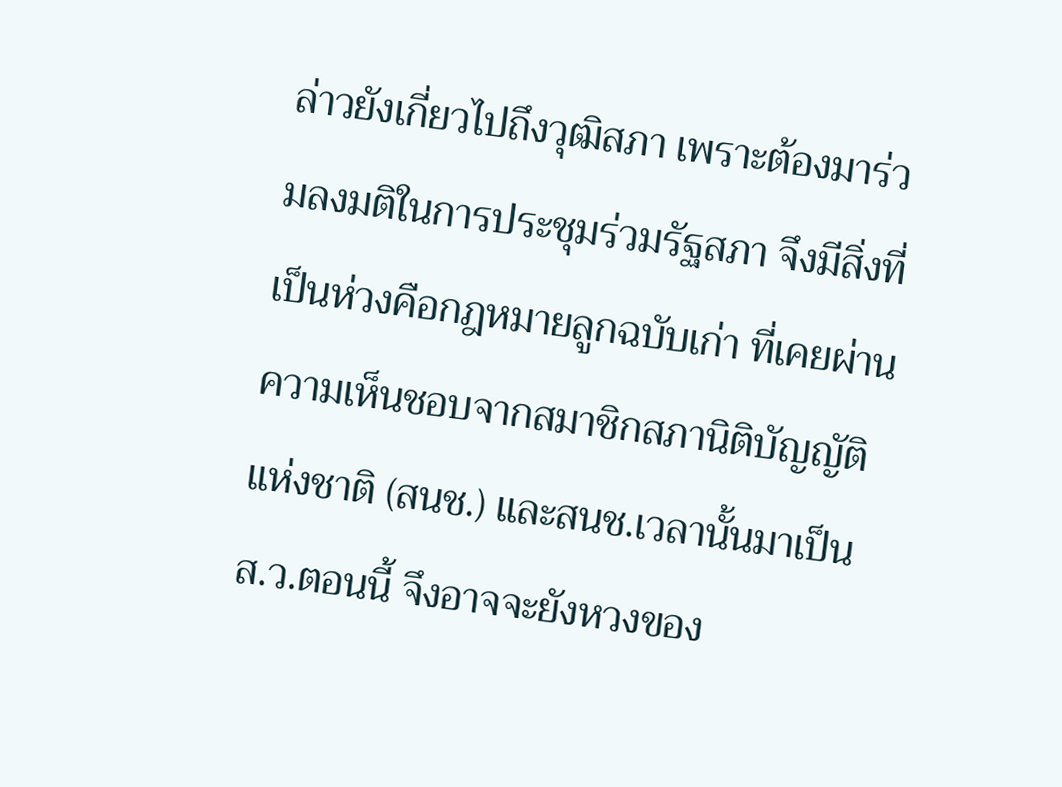ล่าวยังเกี่ยวไปถึงวุฒิสภา เพราะต้องมาร่วมลงมติในการประชุมร่วมรัฐสภา จึงมีสิ่งที่เป็นห่วงคือกฎหมายลูกฉบับเก่า ที่เคยผ่านความเห็นชอบจากสมาชิกสภานิติบัญญัติแห่งชาติ (สนช.) และสนช.เวลานั้นมาเป็นส.ว.ตอนนี้ จึงอาจจะยังหวงของ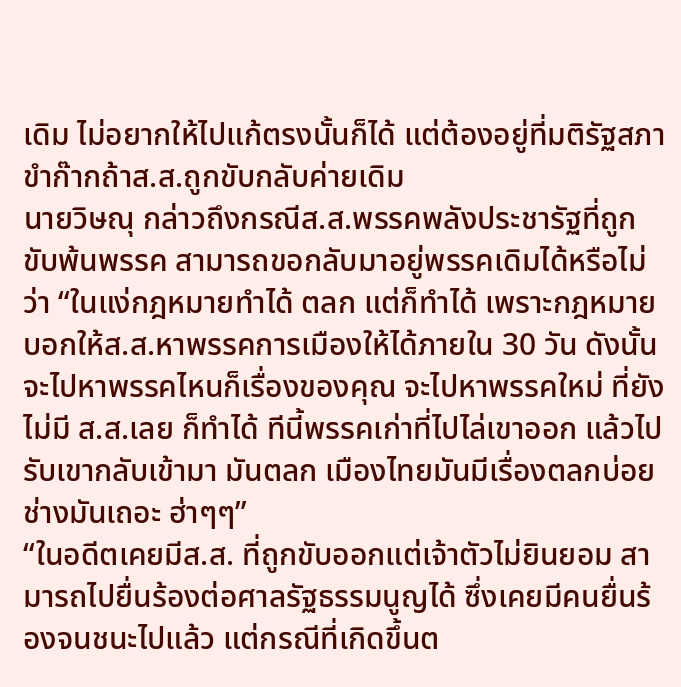เดิม ไม่อยากให้ไปแก้ตรงนั้นก็ได้ แต่ต้องอยู่ที่มติรัฐสภา
ขำก๊ากถ้าส.ส.ถูกขับกลับค่ายเดิม
นายวิษณุ กล่าวถึงกรณีส.ส.พรรคพลังประชารัฐที่ถูกขับพ้นพรรค สามารถขอกลับมาอยู่พรรคเดิมได้หรือไม่ว่า “ในแง่กฎหมายทำได้ ตลก แต่ก็ทำได้ เพราะกฎหมายบอกให้ส.ส.หาพรรคการเมืองให้ได้ภายใน 30 วัน ดังนั้นจะไปหาพรรคไหนก็เรื่องของคุณ จะไปหาพรรคใหม่ ที่ยังไม่มี ส.ส.เลย ก็ทำได้ ทีนี้พรรคเก่าที่ไปไล่เขาออก แล้วไปรับเขากลับเข้ามา มันตลก เมืองไทยมันมีเรื่องตลกบ่อย ช่างมันเถอะ ฮ่าๆๆ”
“ในอดีตเคยมีส.ส. ที่ถูกขับออกแต่เจ้าตัวไม่ยินยอม สามารถไปยื่นร้องต่อศาลรัฐธรรมนูญได้ ซึ่งเคยมีคนยื่นร้องจนชนะไปแล้ว แต่กรณีที่เกิดขึ้นต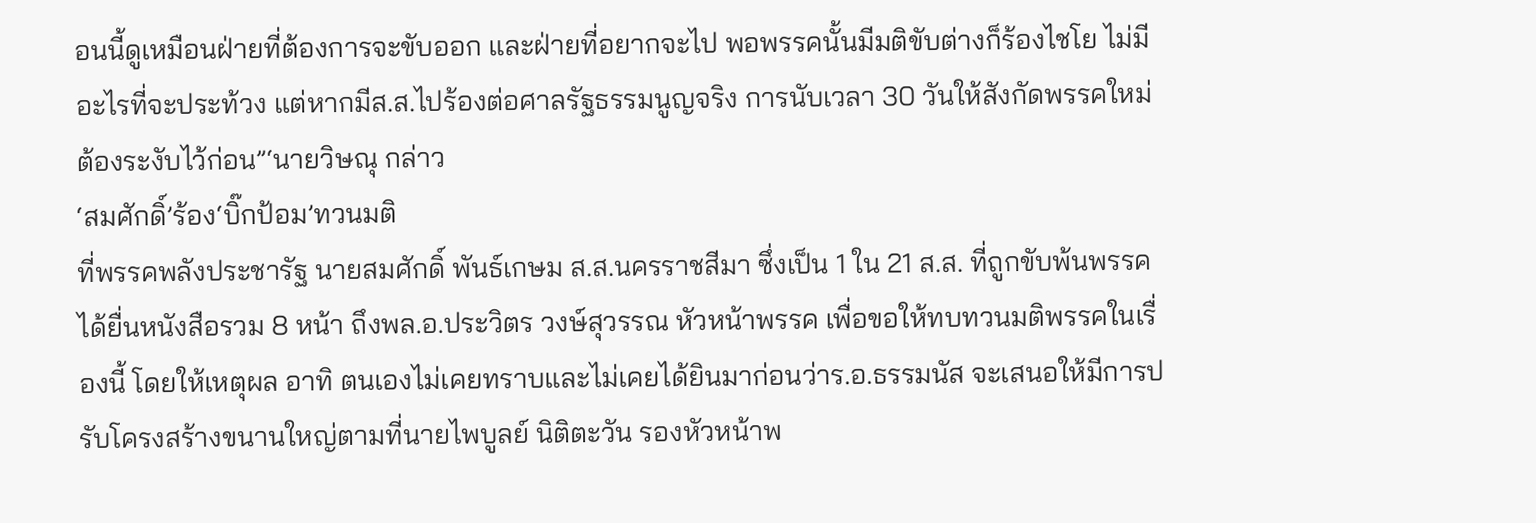อนนี้ดูเหมือนฝ่ายที่ต้องการจะขับออก และฝ่ายที่อยากจะไป พอพรรคนั้นมีมติขับต่างก็ร้องไชโย ไม่มีอะไรที่จะประท้วง แต่หากมีส.ส.ไปร้องต่อศาลรัฐธรรมนูญจริง การนับเวลา 30 วันให้สังกัดพรรคใหม่ ต้องระงับไว้ก่อน”‘นายวิษณุ กล่าว
‘สมศักดิ์’ร้อง‘บิ๊กป้อม’ทวนมติ
ที่พรรคพลังประชารัฐ นายสมศักดิ์ พันธ์เกษม ส.ส.นครราชสีมา ซึ่งเป็น 1 ใน 21 ส.ส. ที่ถูกขับพ้นพรรค ได้ยื่นหนังสือรวม 8 หน้า ถึงพล.อ.ประวิตร วงษ์สุวรรณ หัวหน้าพรรค เพื่อขอให้ทบทวนมติพรรคในเรื่องนี้ โดยให้เหตุผล อาทิ ตนเองไม่เคยทราบและไม่เคยได้ยินมาก่อนว่าร.อ.ธรรมนัส จะเสนอให้มีการปรับโครงสร้างขนานใหญ่ตามที่นายไพบูลย์ นิติตะวัน รองหัวหน้าพ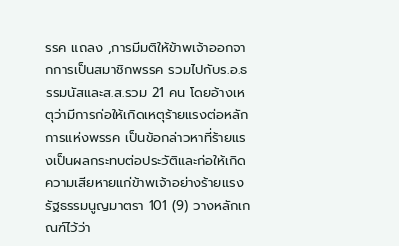รรค แถลง ,การมีมติให้ข้าพเจ้าออกจากการเป็นสมาชิกพรรค รวมไปกับร.อ.ธรรมนัสและส.ส.รวม 21 คน โดยอ้างเหตุว่ามีการก่อให้เกิดเหตุร้ายแรงต่อหลักการแห่งพรรค เป็นข้อกล่าวหาที่ร้ายแรงเป็นผลกระทบต่อประวัติและก่อให้เกิดความเสียหายแก่ข้าพเจ้าอย่างร้ายแรง
รัฐธรรมนูญมาตรา 101 (9) วางหลักเกณฑ์ไว้ว่า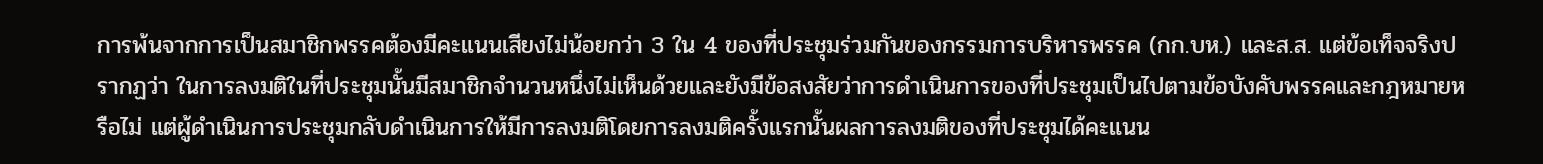การพ้นจากการเป็นสมาชิกพรรคต้องมีคะแนนเสียงไม่น้อยกว่า 3 ใน 4 ของที่ประชุมร่วมกันของกรรมการบริหารพรรค (กก.บห.) และส.ส. แต่ข้อเท็จจริงปรากฏว่า ในการลงมติในที่ประชุมนั้นมีสมาชิกจำนวนหนึ่งไม่เห็นด้วยและยังมีข้อสงสัยว่าการดำเนินการของที่ประชุมเป็นไปตามข้อบังคับพรรคและกฎหมายหรือไม่ แต่ผู้ดำเนินการประชุมกลับดำเนินการให้มีการลงมติโดยการลงมติครั้งแรกนั้นผลการลงมติของที่ประชุมได้คะแนน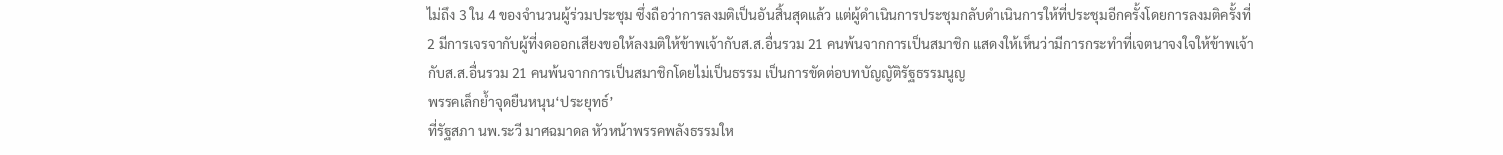ไม่ถึง 3 ใน 4 ของจำนวนผู้ร่วมประชุม ซึ่งถือว่าการลงมติเป็นอันสิ้นสุดแล้ว แต่ผู้ดำเนินการประชุมกลับดำเนินการให้ที่ประชุมอีกครั้งโดยการลงมติครั้งที่ 2 มีการเจรจากับผู้ที่งดออกเสียงขอให้ลงมติให้ข้าพเจ้ากับส.ส.อื่นรวม 21 คนพ้นจากการเป็นสมาชิก แสดงให้เห็นว่ามีการกระทำที่เจตนาจงใจให้ข้าพเจ้ากับส.ส.อื่นรวม 21 คนพ้นจากการเป็นสมาชิกโดยไม่เป็นธรรม เป็นการขัดต่อบทบัญญัติรัฐธรรมนูญ
พรรคเล็กย้ำจุดยืนหนุน‘ประยุทธ์’
ที่รัฐสภา นพ.ระวี มาศฉมาดล หัวหน้าพรรคพลังธรรมให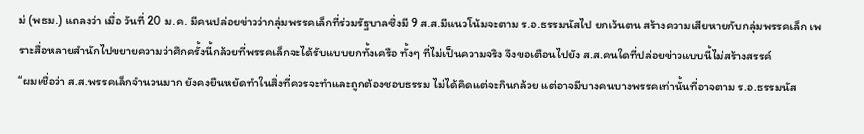ม่ (พธม.) แถลงว่า เมื่อ วันที่ 20 ม.ค. มีคนปล่อยข่าวว่ากลุ่มพรรคเล็กที่ร่วมรัฐบาลซึ่งมี 9 ส.ส.มีแนวโน้มจะตาม ร.อ.ธรรมนัสไป ยกเว้นตน สร้างความเสียหายกับกลุ่มพรรคเล็ก เพราะสื่อหลายสำนักไปขยายความว่าศึกครั้งนี้กล้วยที่พรรคเล็กจะได้รับแบบยกทั้งเครือ ทั้งๆ ที่ไม่เป็นความจริง จึงขอเตือนไปยัง ส.ส.คนใดที่ปล่อยข่าวแบบนี้ไม่สร้างสรรค์
“ผมเชื่อว่า ส.ส.พรรคเล็กจำนวนมาก ยังคงยืนหยัดทำในสิ่งที่ควรจะทำและถูกต้องชอบธรรม ไม่ได้คิดแต่จะกินกล้วย แต่อาจมีบางคนบางพรรคเท่านั้นที่อาจตาม ร.อ.ธรรมนัส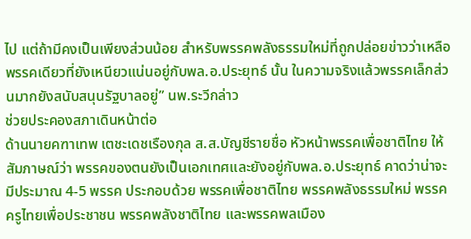ไป แต่ถ้ามีคงเป็นเพียงส่วนน้อย สำหรับพรรคพลังธรรมใหม่ที่ถูกปล่อยข่าวว่าเหลือพรรคเดียวที่ยังเหนียวแน่นอยู่กับพล.อ.ประยุทธ์ นั้น ในความจริงแล้วพรรคเล็กส่วนมากยังสนับสนุนรัฐบาลอยู่” นพ.ระวีกล่าว
ช่วยประคองสภาเดินหน้าต่อ
ด้านนายคฑาเทพ เตชะเดชเรืองกุล ส.ส.บัญชีรายชื่อ หัวหน้าพรรคเพื่อชาติไทย ให้สัมภาษณ์ว่า พรรคของตนยังเป็นเอกเทศและยังอยู่กับพล.อ.ประยุทธ์ คาดว่าน่าจะมีประมาณ 4-5 พรรค ประกอบด้วย พรรคเพื่อชาติไทย พรรคพลังธรรมใหม่ พรรคครูไทยเพื่อประชาชน พรรคพลังชาติไทย และพรรคพลเมือง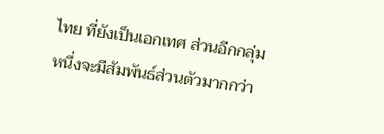ไทย ที่ยังเป็นเอกเทศ ส่วนอีกกลุ่มหนึ่งจะมีสัมพันธ์ส่วนตัวมากกว่า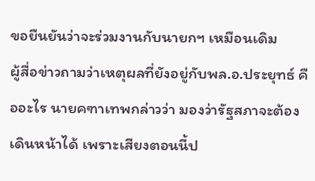ขอยืนยันว่าจะร่วมงานกับนายกฯ เหมือนเดิม
ผู้สื่อข่าวถามว่าเหตุผลที่ยังอยู่กับพล.อ.ประยุทธ์ คืออะไร นายคฑาเทพกล่าวว่า มองว่ารัฐสภาจะต้องเดินหน้าได้ เพราะเสียงตอนนี้ป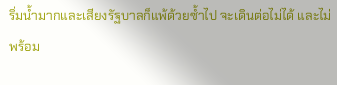ริ่มน้ำมากและเสียงรัฐบาลก็แพ้ด้วยซ้ำไป จะเดินต่อไม่ได้ และไม่พร้อม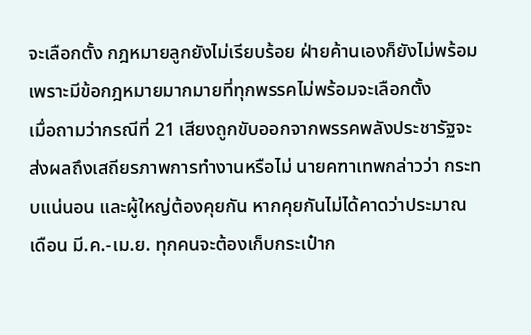จะเลือกตั้ง กฎหมายลูกยังไม่เรียบร้อย ฝ่ายค้านเองก็ยังไม่พร้อม เพราะมีข้อกฎหมายมากมายที่ทุกพรรคไม่พร้อมจะเลือกตั้ง
เมื่อถามว่ากรณีที่ 21 เสียงถูกขับออกจากพรรคพลังประชารัฐจะส่งผลถึงเสถียรภาพการทำงานหรือไม่ นายคฑาเทพกล่าวว่า กระทบแน่นอน และผู้ใหญ่ต้องคุยกัน หากคุยกันไม่ได้คาดว่าประมาณเดือน มี.ค.-เม.ย. ทุกคนจะต้องเก็บกระเป๋าก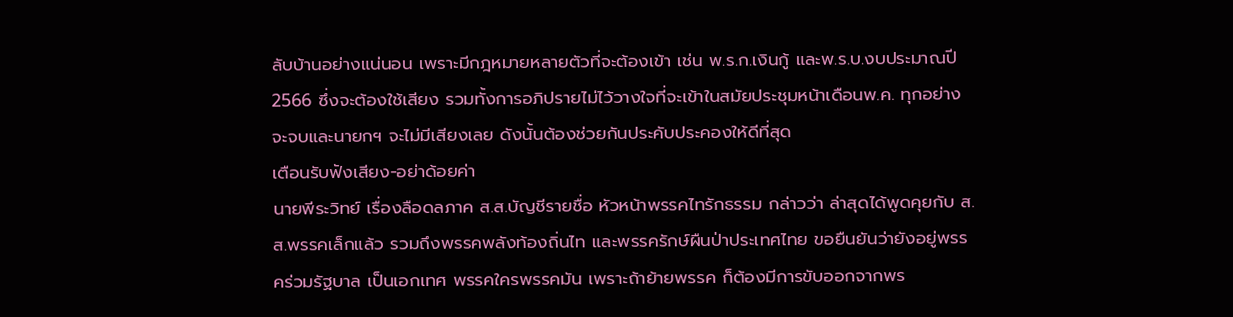ลับบ้านอย่างแน่นอน เพราะมีกฎหมายหลายตัวที่จะต้องเข้า เช่น พ.ร.ก.เงินกู้ และพ.ร.บ.งบประมาณปี 2566 ซึ่งจะต้องใช้เสียง รวมทั้งการอภิปรายไม่ไว้วางใจที่จะเข้าในสมัยประชุมหน้าเดือนพ.ค. ทุกอย่างจะจบและนายกฯ จะไม่มีเสียงเลย ดังนั้นต้องช่วยกันประคับประคองให้ดีที่สุด
เตือนรับฟังเสียง-อย่าด้อยค่า
นายพีระวิทย์ เรื่องลือดลภาค ส.ส.บัญชีรายชื่อ หัวหน้าพรรคไทรักธรรม กล่าวว่า ล่าสุดได้พูดคุยกับ ส.ส.พรรคเล็กแล้ว รวมถึงพรรคพลังท้องถิ่นไท และพรรครักษ์ผืนป่าประเทศไทย ขอยืนยันว่ายังอยู่พรรคร่วมรัฐบาล เป็นเอกเทศ พรรคใครพรรคมัน เพราะถ้าย้ายพรรค ก็ต้องมีการขับออกจากพร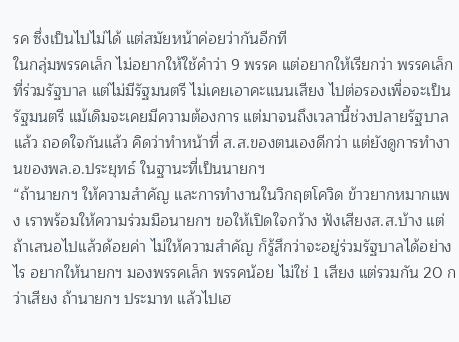รค ซึ่งเป็นไปไม่ได้ แต่สมัยหน้าค่อยว่ากันอีกที
ในกลุ่มพรรคเล็ก ไม่อยากให้ใช้คำว่า 9 พรรค แต่อยากให้เรียกว่า พรรคเล็กที่ร่วมรัฐบาล แต่ไม่มีรัฐมนตรี ไม่เคยเอาคะแนนเสียง ไปต่อรองเพื่อจะเป็นรัฐมนตรี แม้เดิมจะเคยมีความต้องการ แต่มาจนถึงเวลานี้ช่วงปลายรัฐบาลแล้ว ถอดใจกันแล้ว คิดว่าทำหน้าที่ ส.ส.ของตนเองดีกว่า แต่ยังดูการทำงานของพล.อ.ประยุทธ์ ในฐานะที่เป็นนายกฯ
“ถ้านายกฯ ให้ความสำคัญ และการทำงานในวิกฤตโควิด ข้าวยากหมากแพง เราพร้อมให้ความร่วมมือนายกฯ ขอให้เปิดใจกว้าง ฟังเสียงส.ส.บ้าง แต่ถ้าเสนอไปแล้วด้อยค่า ไม่ให้ความสำคัญ ก็รู้สึกว่าจะอยู่ร่วมรัฐบาลได้อย่างไร อยากให้นายกฯ มองพรรคเล็ก พรรคน้อย ไม่ใช่ 1 เสียง แต่รวมกัน 20 กว่าเสียง ถ้านายกฯ ประมาท แล้วไปเฮ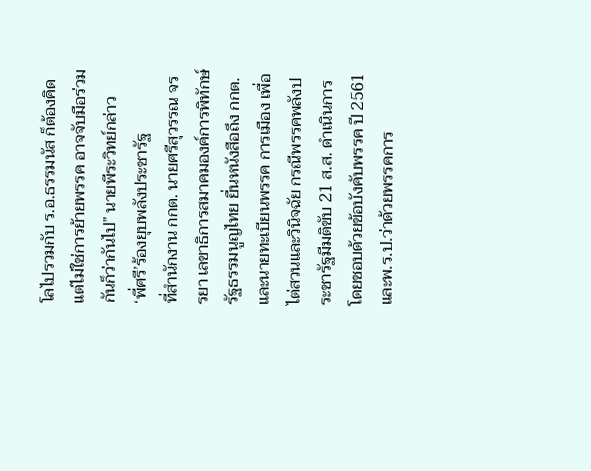โลไปรวมกับ ร.อ.ธรรมนัส ก็ต้องคิด แต่ไม่ใช่การย้ายพรรค อาจจับมือร่วมกันก็ว่ากันไป” นายพีระวิทย์กล่าว
‘พี่ศรี’ร้องยุบพลังประชารัฐ
ที่สำนักงาน กกต. นายศรีสุวรรณ จรรยา เลขาธิการสมาคมองค์การพิทักษ์รัฐธรรมนูญไทย ยื่นหนังสือถึง กกต.และนายทะเบียนพรรค การเมือง เพื่อไต่สวนและวินิจฉัย กรณีพรรคพลังประชารัฐมีมติขับ 21 ส.ส. ดำเนินการโดยชอบด้วยข้อบังคับพรรค ปี 2561 และพ.ร.ป.ว่าด้วยพรรคการ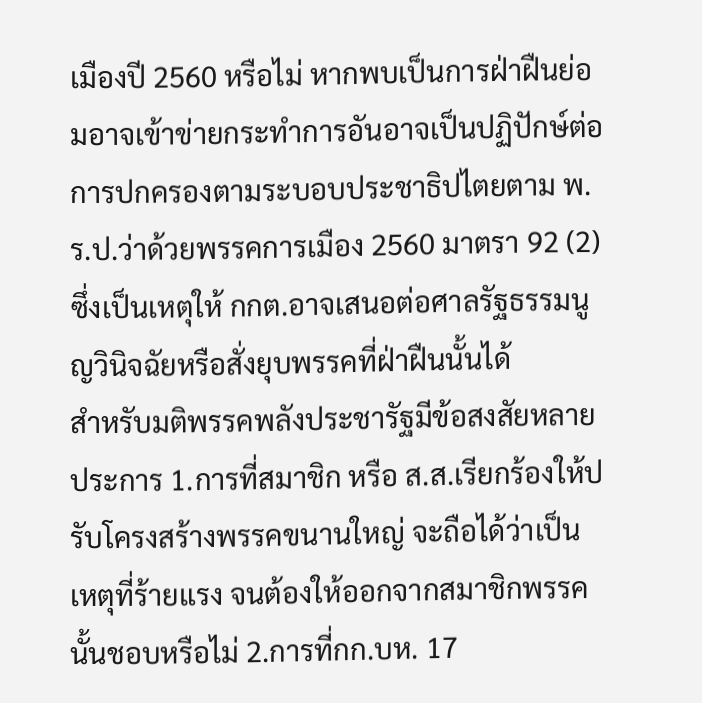เมืองปี 2560 หรือไม่ หากพบเป็นการฝ่าฝืนย่อมอาจเข้าข่ายกระทําการอันอาจเป็นปฏิปักษ์ต่อการปกครองตามระบอบประชาธิปไตยตาม พ.ร.ป.ว่าด้วยพรรคการเมือง 2560 มาตรา 92 (2) ซึ่งเป็นเหตุให้ กกต.อาจเสนอต่อศาลรัฐธรรมนูญวินิจฉัยหรือสั่งยุบพรรคที่ฝ่าฝืนนั้นได้
สำหรับมติพรรคพลังประชารัฐมีข้อสงสัยหลายประการ 1.การที่สมาชิก หรือ ส.ส.เรียกร้องให้ปรับโครงสร้างพรรคขนานใหญ่ จะถือได้ว่าเป็นเหตุที่ร้ายแรง จนต้องให้ออกจากสมาชิกพรรคนั้นชอบหรือไม่ 2.การที่กก.บห. 17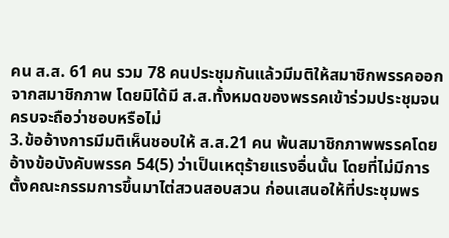คน ส.ส. 61 คน รวม 78 คนประชุมกันแล้วมีมติให้สมาชิกพรรคออกจากสมาชิกภาพ โดยมิได้มี ส.ส.ทั้งหมดของพรรคเข้าร่วมประชุมจนครบจะถือว่าชอบหรือไม่
3.ข้ออ้างการมีมติเห็นชอบให้ ส.ส.21 คน พ้นสมาชิกภาพพรรคโดยอ้างข้อบังคับพรรค 54(5) ว่าเป็นเหตุร้ายแรงอื่นนั้น โดยที่ไม่มีการตั้งคณะกรรมการขึ้นมาไต่สวนสอบสวน ก่อนเสนอให้ที่ประชุมพร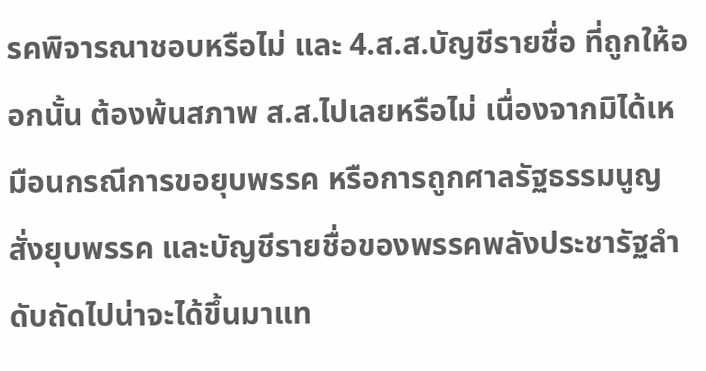รคพิจารณาชอบหรือไม่ และ 4.ส.ส.บัญชีรายชื่อ ที่ถูกให้ออกนั้น ต้องพ้นสภาพ ส.ส.ไปเลยหรือไม่ เนื่องจากมิได้เหมือนกรณีการขอยุบพรรค หรือการถูกศาลรัฐธรรมนูญสั่งยุบพรรค และบัญชีรายชื่อของพรรคพลังประชารัฐลำดับถัดไปน่าจะได้ขึ้นมาแท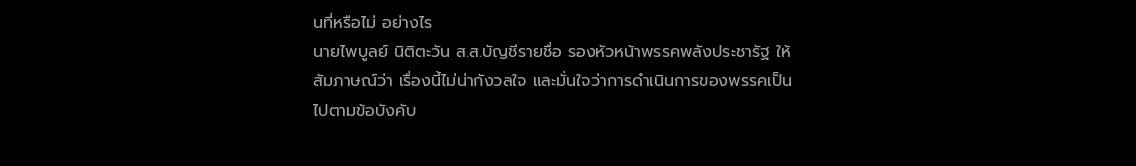นที่หรือไม่ อย่างไร
นายไพบูลย์ นิติตะวัน ส.ส.บัญชีรายชื่อ รองหัวหน้าพรรคพลังประชารัฐ ให้สัมภาษณ์ว่า เรื่องนี้ไม่น่ากังวลใจ และมั่นใจว่าการดำเนินการของพรรคเป็นไปตามข้อบังคับ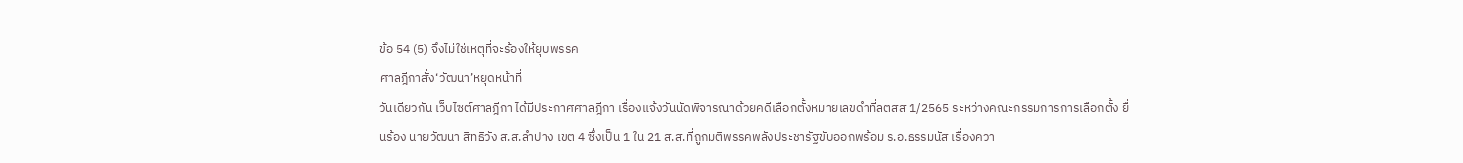ข้อ 54 (5) จึงไม่ใช่เหตุที่จะร้องให้ยุบพรรค
ศาลฎีกาสั่ง‘วัฒนา’หยุดหน้าที่
วันเดียวกัน เว็บไซต์ศาลฎีกา ได้มีประกาศศาลฎีกา เรื่องแจ้งวันนัดพิจารณาด้วยคดีเลือกตั้งหมายเลขดำที่ลตสส 1/2565 ระหว่างคณะกรรมการการเลือกตั้ง ยื่นร้อง นายวัฒนา สิทธิวัง ส.ส.ลำปาง เขต 4 ซึ่งเป็น 1 ใน 21 ส.ส.ที่ถูกมติพรรคพลังประชารัฐขับออกพร้อม ร.อ.ธรรมนัส เรื่องควา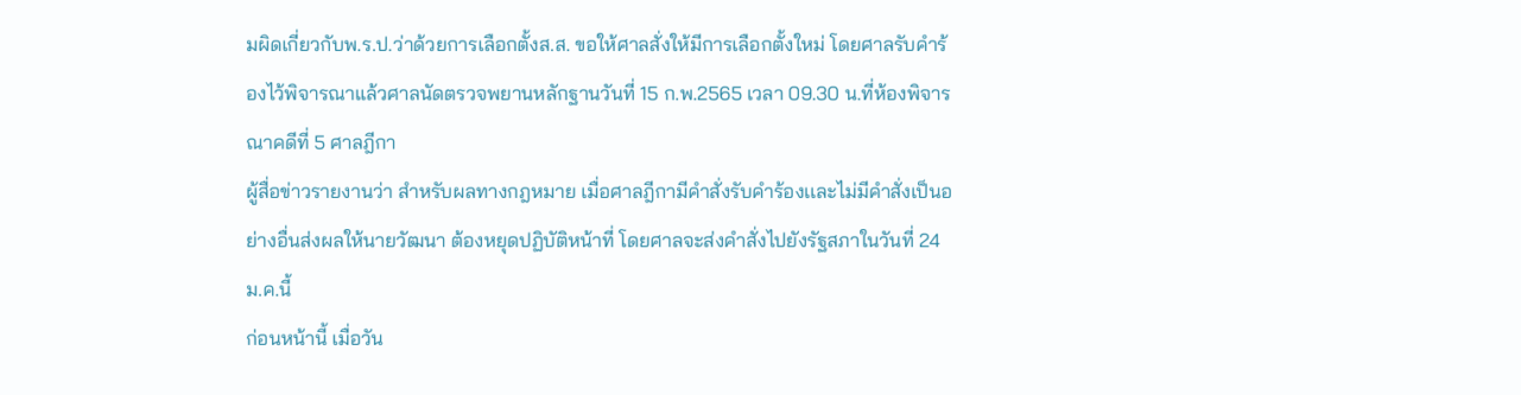มผิดเกี่ยวกับพ.ร.ป.ว่าด้วยการเลือกตั้งส.ส. ขอให้ศาลสั่งให้มีการเลือกตั้งใหม่ โดยศาลรับคำร้องไว้พิจารณาแล้วศาลนัดตรวจพยานหลักฐานวันที่ 15 ก.พ.2565 เวลา 09.30 น.ที่ห้องพิจารณาคดีที่ 5 ศาลฎีกา
ผู้สื่อข่าวรายงานว่า สำหรับผลทางกฎหมาย เมื่อศาลฎีกามีคำสั่งรับคำร้องเเละไม่มีคำสั่งเป็นอย่างอื่นส่งผลให้นายวัฒนา ต้องหยุดปฏิบัติหน้าที่ โดยศาลจะส่งคำสั่งไปยังรัฐสภาในวันที่ 24 ม.ค.นี้
ก่อนหน้านี้ เมื่อวัน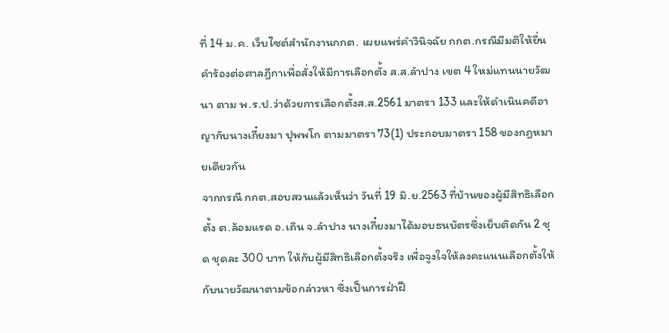ที่ 14 ม.ค. เว็บไซต์สำนักงานกกต. เผยแพร่คำวินิจฉัย กกต.กรณีมีมติให้ยื่นคำร้องต่อศาลฎีกาเพื่อสั่งให้มีการเลือกตั้ง ส.ส.ลำปาง เขต 4 ใหม่แทนนายวัฒนา ตาม พ.ร.ป.ว่าด้วยการเลือกตั้งส.ส.2561 มาตรา 133 และให้ดำเนินคดีอาญากับนางเกี๋ยงมา ปุพพโก ตามมาตรา 73(1) ประกอบมาตรา 158 ของกฎหมายเดียวกัน
จากกรณี กกต.สอบสวนแล้วเห็นว่า วันที่ 19 มิ.ย.2563 ที่บ้านของผู้มีสิทธิเลือกตั้ง ต.ล้อมแรด อ.เถิน จ.ลำปาง นางเกี๋ยงมาได้มอบธนบัตรซึ่งเย็บติดกัน 2 ชุด ชุดละ 300 บาท ให้กับผู้มีสิทธิเลือกตั้งจริง เพื่อจูงใจให้ลงคะแนนเลือกตั้งให้กับนายวัฒนาตามข้อกล่าวหา ซึ่งเป็นการฝ่าฝื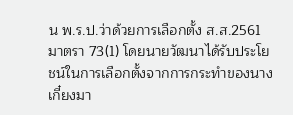น พ.ร.ป.ว่าด้วยการเลือกตั้ง ส.ส.2561 มาตรา 73(1) โดยนายวัฒนาได้รับประโยชน์ในการเลือกตั้งจากการกระทำของนางเกี๋ยงมา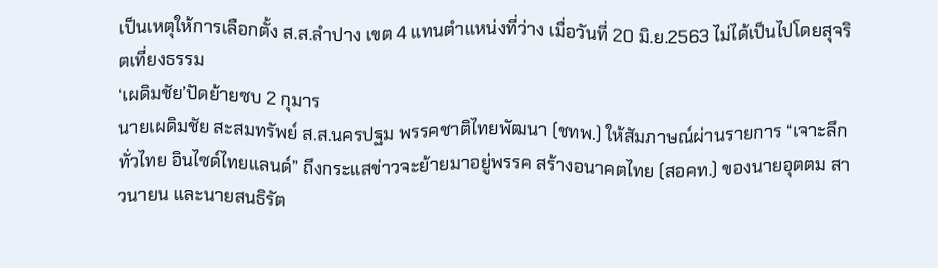เป็นเหตุให้การเลือกตั้ง ส.ส.ลำปาง เขต 4 แทนตำแหน่งที่ว่าง เมื่อวันที่ 20 มิ.ย.2563 ไม่ได้เป็นไปโดยสุจริตเที่ยงธรรม
‘เผดิมชัย’ปัดย้ายซบ 2 กุมาร
นายเผดิมชัย สะสมทรัพย์ ส.ส.นครปฐม พรรคชาติไทยพัฒนา (ชทพ.) ให้สัมภาษณ์ผ่านรายการ “เจาะลึกทั่วไทย อินไซด์ไทยแลนด์” ถึงกระแสข่าวจะย้ายมาอยู่พรรค สร้างอนาคตไทย (สอคท.) ของนายอุตตม สาวนายน และนายสนธิรัต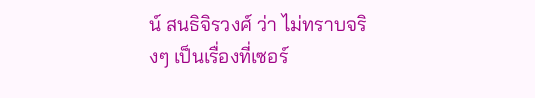น์ สนธิจิรวงศ์ ว่า ไม่ทราบจริงๆ เป็นเรื่องที่เซอร์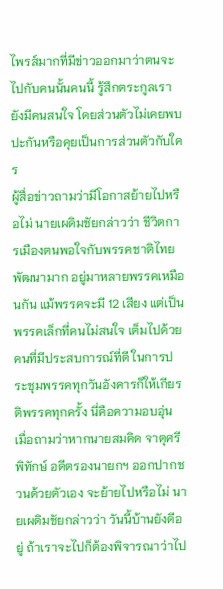ไพรส์มากที่มีข่าวออกมาว่าตนจะไปกับคนนั้นคนนี้ รู้สึกตระกูลเรายังมีคนสนใจ โดยส่วนตัวไม่เคยพบปะกันหรือคุยเป็นการส่วนตัวกับใคร
ผู้สื่อข่าวถามว่ามีโอกาสย้ายไปหรือไม่ นายเผดิมชัยกล่าวว่า ชีวิตการเมืองตนพอใจกับพรรคชาติไทยพัฒนามาก อยู่มาหลายพรรคเหมือนกัน แม้พรรคจะมี 12 เสียง แต่เป็นพรรคเล็กที่คนไม่สนใจ เต็มไปด้วยคนที่มีประสบการณ์ที่ดี ในการประชุมพรรคทุกวันอังคารก็ให้เกียรติพรรคทุกครั้ง นี่คือความอบอุ่น เมื่อถามว่าหากนายสมคิด จาตุศรีพิทักษ์ อดีตรองนายกฯ ออกปากชวนด้วยตัวเอง จะย้ายไปหรือไม่ นายเผดิมชัยกล่าวว่า วันนี้บ้านยังดีอยู่ ถ้าเราจะไปก็ต้องพิจารณาว่าไป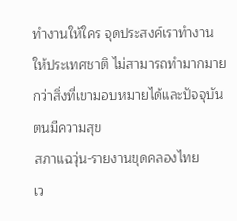ทำงานให้ใคร จุดประสงค์เราทำงานให้ประเทศชาติ ไม่สามารถทำมากมายกว่าสิ่งที่เขามอบหมายได้และปัจจุบันตนมีความสุข
สภาแฉวุ่น-รายงานขุดคลองไทย
เว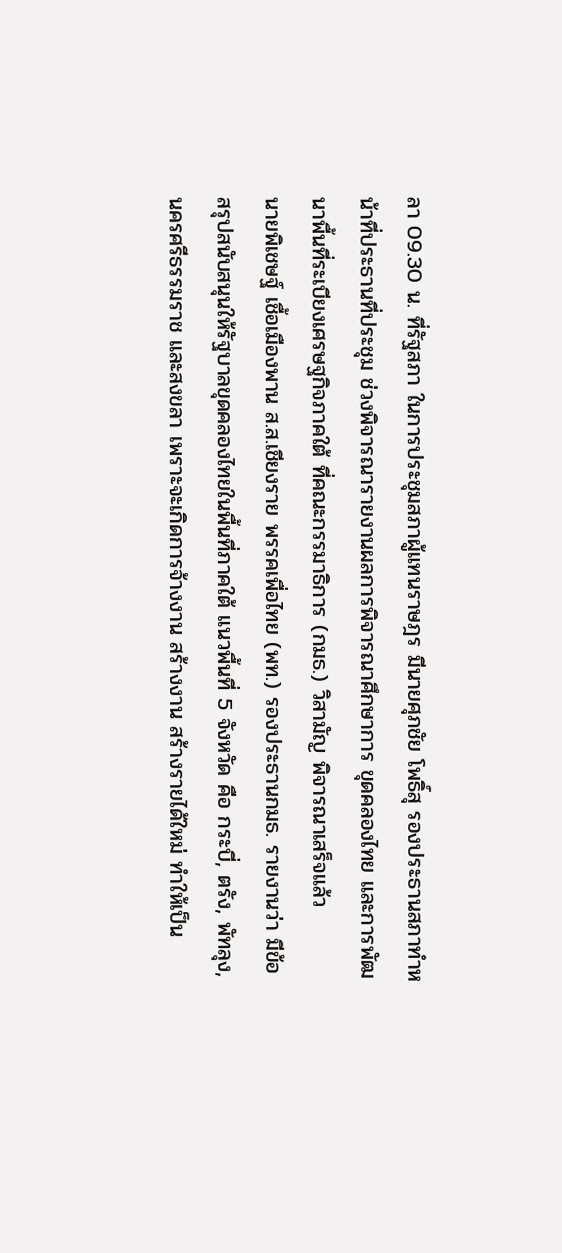ลา 09.30 น. ที่รัฐสภา ในการประชุมสภาผู้แทนราษฎร มีนายศุภชัย โพธิ์สุ รองประธานสภาทำหน้าที่ประธานที่ประชุม ช่วงพิจารณารายงานผลการพิจารณาศึกษาการ ขุดคลองไทย และการพัฒนาพื้นที่ระเบียงเศรษฐกิจภาคใต้ ที่คณะกรรมาธิการ (กมธ.) วิสามัญ พิจารณาเสร็จแล้ว
นายพิเชษฐ์ เชื้อเมืองพาน ส.ส.เชียงราย พรรคเพื่อไทย (พท.) รองประธานกมธ. รายงานว่า มีข้อสรุปสนับสนุนให้รัฐบาลขุดคลองไทยในพื้นที่ภาคใต้ แนวพื้นที่ 5 จังหวัด คือ กระบี่, ตรัง, พัทลุง, นครศรีธรรมราช และสงขลา เพราะจะเกิดการจ้างงาน สร้างงาน สร้างรายได้ใหม่ ทำให้เป็น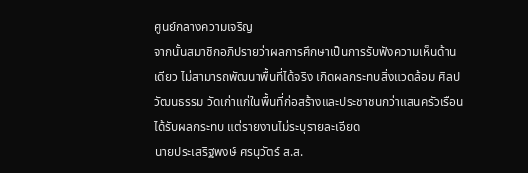ศูนย์กลางความเจริญ
จากนั้นสมาชิกอภิปรายว่าผลการศึกษาเป็นการรับฟังความเห็นด้านเดียว ไม่สามารถพัฒนาพื้นที่ได้จริง เกิดผลกระทบสิ่งแวดล้อม ศิลปวัฒนธรรม วัดเก่าแก่ในพื้นที่ก่อสร้างและประชาชนกว่าแสนครัวเรือนได้รับผลกระทบ แต่รายงานไม่ระบุรายละเอียด
นายประเสริฐพงษ์ ศรนุวัตร์ ส.ส.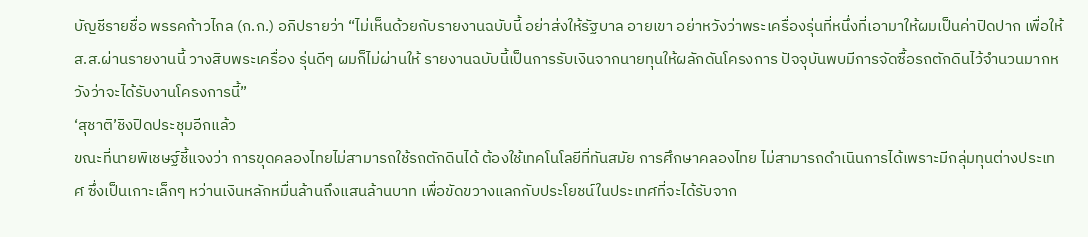บัญชีรายชื่อ พรรคก้าวไกล (ก.ก.) อภิปรายว่า “ไม่เห็นด้วยกับรายงานฉบับนี้ อย่าส่งให้รัฐบาล อายเขา อย่าหวังว่าพระเครื่องรุ่นที่หนึ่งที่เอามาให้ผมเป็นค่าปิดปาก เพื่อให้ส.ส.ผ่านรายงานนี้ วางสิบพระเครื่อง รุ่นดีๆ ผมก็ไม่ผ่านให้ รายงานฉบับนี้เป็นการรับเงินจากนายทุนให้ผลักดันโครงการ ปัจจุบันพบมีการจัดซื้อรถตักดินไว้จำนวนมากหวังว่าจะได้รับงานโครงการนี้”
‘สุชาติ’ชิงปิดประชุมอีกแล้ว
ขณะที่นายพิเชษฐ์ชี้แจงว่า การขุดคลองไทยไม่สามารถใช้รถตักดินได้ ต้องใช้เทคโนโลยีที่ทันสมัย การศึกษาคลองไทย ไม่สามารถดำเนินการได้เพราะมีกลุ่มทุนต่างประเทศ ซึ่งเป็นเกาะเล็กๆ หว่านเงินหลักหมื่นล้านถึงแสนล้านบาท เพื่อขัดขวางแลกกับประโยชน์ในประเทศที่จะได้รับจาก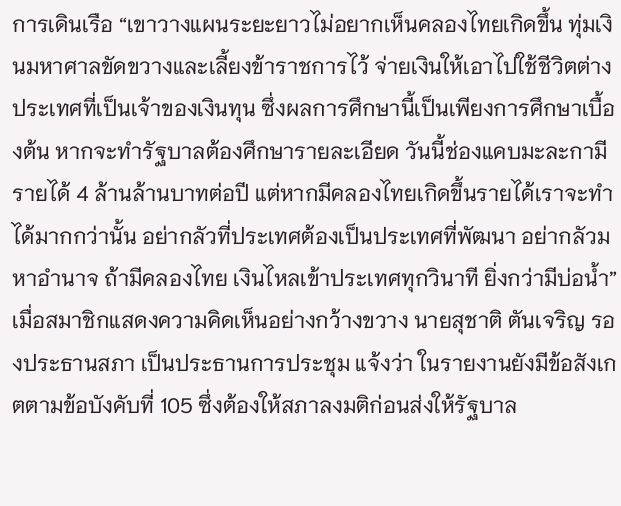การเดินเรือ “เขาวางแผนระยะยาวไม่อยากเห็นคลองไทยเกิดขึ้น ทุ่มเงินมหาศาลขัดขวางและเลี้ยงข้าราชการไว้ จ่ายเงินให้เอาไปใช้ชีวิตต่างประเทศที่เป็นเจ้าของเงินทุน ซึ่งผลการศึกษานี้เป็นเพียงการศึกษาเบื้องต้น หากจะทำรัฐบาลต้องศึกษารายละเอียด วันนี้ช่องแคบมะละกามีรายได้ 4 ล้านล้านบาทต่อปี แต่หากมีคลองไทยเกิดขึ้นรายได้เราจะทำได้มากกว่านั้น อย่ากลัวที่ประเทศต้องเป็นประเทศที่พัฒนา อย่ากลัวมหาอำนาจ ถ้ามีคลองไทย เงินไหลเข้าประเทศทุกวินาที ยิ่งกว่ามีบ่อน้ำ”
เมื่อสมาชิกแสดงความคิดเห็นอย่างกว้างขวาง นายสุชาติ ตันเจริญ รองประธานสภา เป็นประธานการประชุม แจ้งว่า ในรายงานยังมีข้อสังเกตตามข้อบังคับที่ 105 ซึ่งต้องให้สภาลงมติก่อนส่งให้รัฐบาล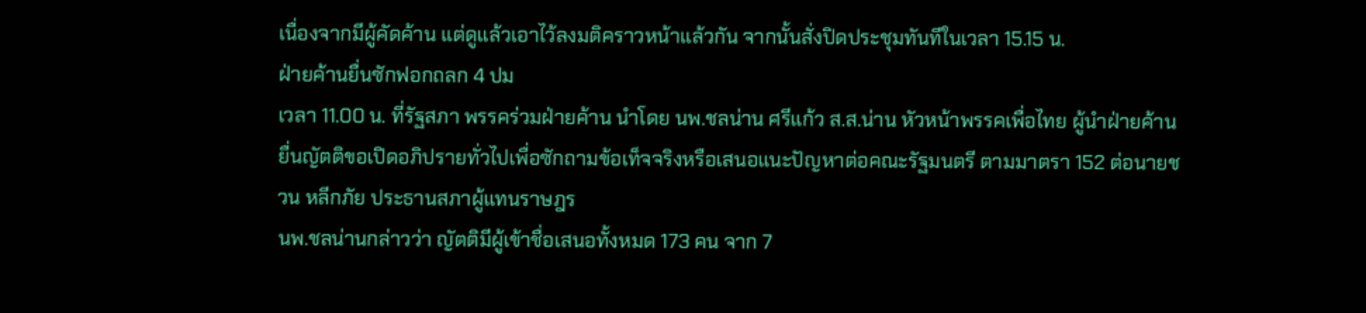เนื่องจากมีผู้คัดค้าน แต่ดูแล้วเอาไว้ลงมติคราวหน้าแล้วกัน จากนั้นสั่งปิดประชุมทันทีในเวลา 15.15 น.
ฝ่ายค้านยื่นซักฟอกถลก 4 ปม
เวลา 11.00 น. ที่รัฐสภา พรรคร่วมฝ่ายค้าน นำโดย นพ.ชลน่าน ศรีแก้ว ส.ส.น่าน หัวหน้าพรรคเพื่อไทย ผู้นำฝ่ายค้าน ยื่นญัตติขอเปิดอภิปรายทั่วไปเพื่อซักถามข้อเท็จจริงหรือเสนอแนะปัญหาต่อคณะรัฐมนตรี ตามมาตรา 152 ต่อนายชวน หลีกภัย ประธานสภาผู้แทนราษฎร
นพ.ชลน่านกล่าวว่า ญัตติมีผู้เข้าชื่อเสนอทั้งหมด 173 คน จาก 7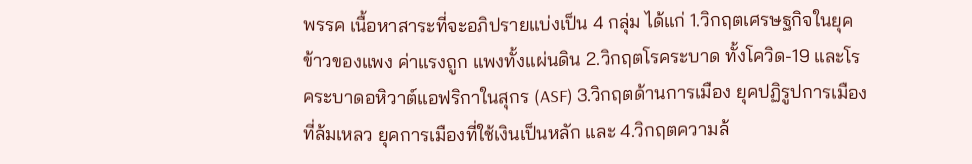พรรค เนื้อหาสาระที่จะอภิปรายแบ่งเป็น 4 กลุ่ม ได้แก่ 1.วิกฤตเศรษฐกิจในยุคข้าวของแพง ค่าแรงถูก แพงทั้งแผ่นดิน 2.วิกฤตโรคระบาด ทั้งโควิด-19 และโรคระบาดอหิวาต์แอฟริกาในสุกร (ASF) 3.วิกฤตด้านการเมือง ยุคปฏิรูปการเมืองที่ล้มเหลว ยุคการเมืองที่ใช้เงินเป็นหลัก และ 4.วิกฤตความล้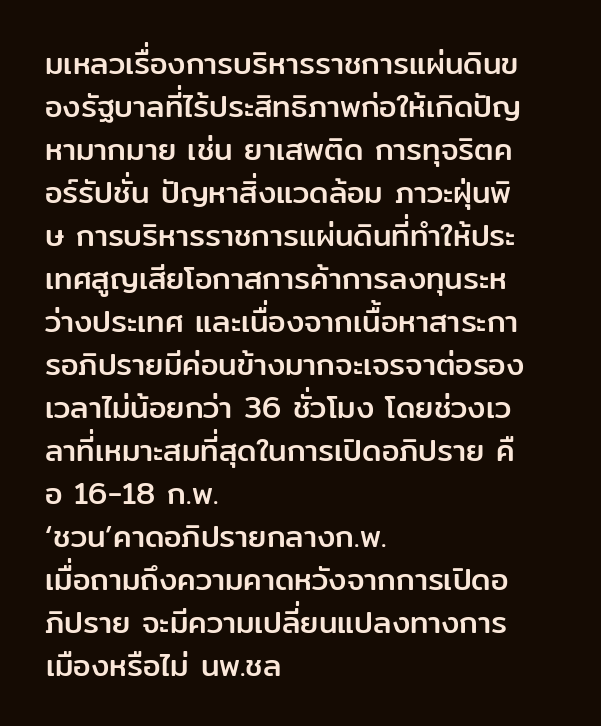มเหลวเรื่องการบริหารราชการแผ่นดินของรัฐบาลที่ไร้ประสิทธิภาพก่อให้เกิดปัญหามากมาย เช่น ยาเสพติด การทุจริตคอร์รัปชั่น ปัญหาสิ่งแวดล้อม ภาวะฝุ่นพิษ การบริหารราชการแผ่นดินที่ทำให้ประเทศสูญเสียโอกาสการค้าการลงทุนระหว่างประเทศ และเนื่องจากเนื้อหาสาระการอภิปรายมีค่อนข้างมากจะเจรจาต่อรองเวลาไม่น้อยกว่า 36 ชั่วโมง โดยช่วงเวลาที่เหมาะสมที่สุดในการเปิดอภิปราย คือ 16-18 ก.พ.
‘ชวน’คาดอภิปรายกลางก.พ.
เมื่อถามถึงความคาดหวังจากการเปิดอภิปราย จะมีความเปลี่ยนแปลงทางการเมืองหรือไม่ นพ.ชล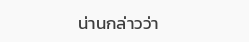น่านกล่าวว่า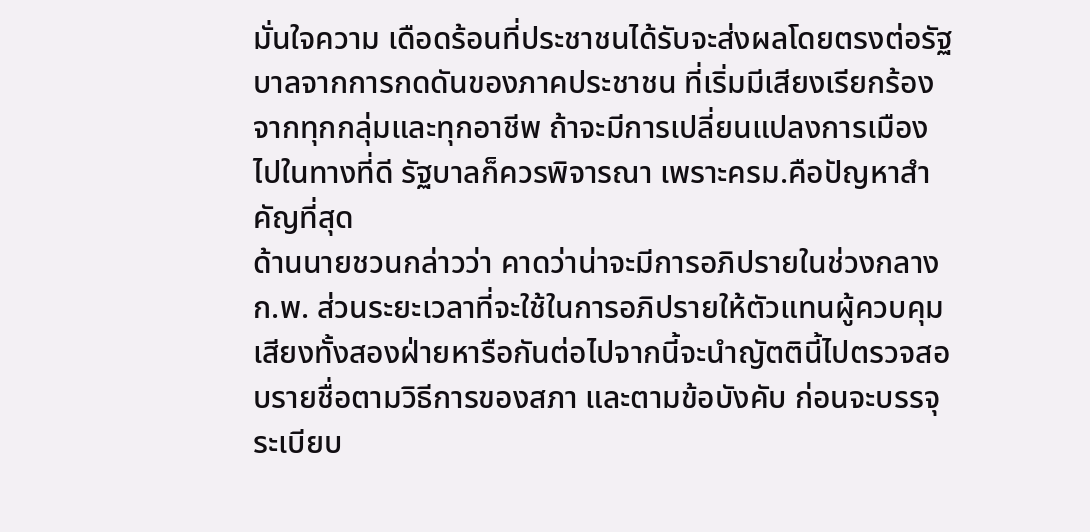มั่นใจความ เดือดร้อนที่ประชาชนได้รับจะส่งผลโดยตรงต่อรัฐบาลจากการกดดันของภาคประชาชน ที่เริ่มมีเสียงเรียกร้องจากทุกกลุ่มและทุกอาชีพ ถ้าจะมีการเปลี่ยนแปลงการเมืองไปในทางที่ดี รัฐบาลก็ควรพิจารณา เพราะครม.คือปัญหาสำคัญที่สุด
ด้านนายชวนกล่าวว่า คาดว่าน่าจะมีการอภิปรายในช่วงกลาง ก.พ. ส่วนระยะเวลาที่จะใช้ในการอภิปรายให้ตัวแทนผู้ควบคุมเสียงทั้งสองฝ่ายหารือกันต่อไปจากนี้จะนำญัตตินี้ไปตรวจสอบรายชื่อตามวิธีการของสภา และตามข้อบังคับ ก่อนจะบรรจุระเบียบ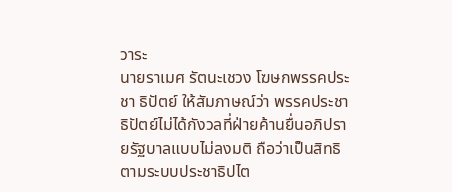วาระ
นายราเมศ รัตนะเชวง โฆษกพรรคประชา ธิปัตย์ ให้สัมภาษณ์ว่า พรรคประชาธิปัตย์ไม่ได้กังวลที่ฝ่ายค้านยื่นอภิปรายรัฐบาลแบบไม่ลงมติ ถือว่าเป็นสิทธิตามระบบประชาธิปไต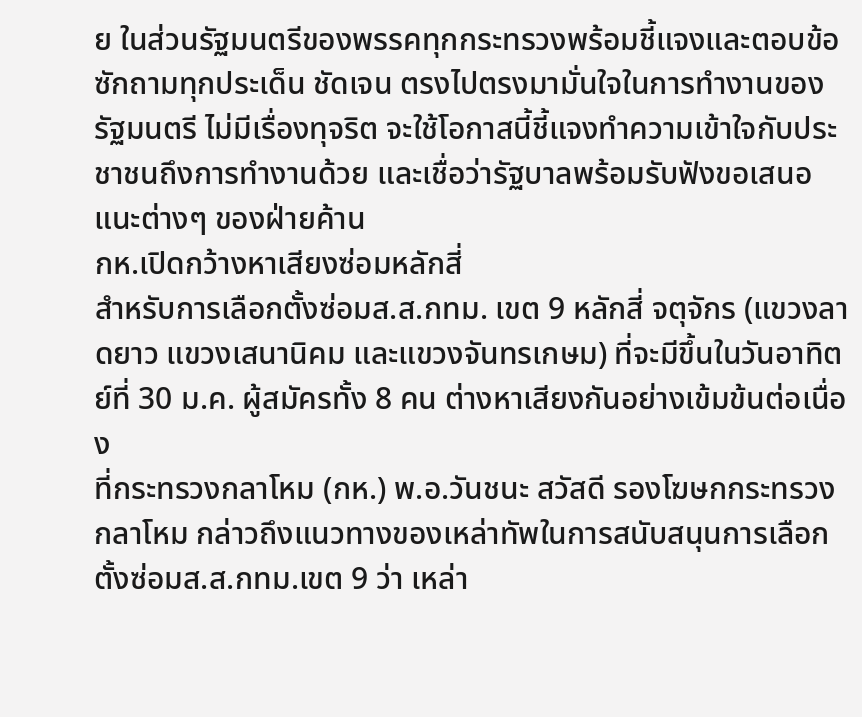ย ในส่วนรัฐมนตรีของพรรคทุกกระทรวงพร้อมชี้แจงและตอบข้อซักถามทุกประเด็น ชัดเจน ตรงไปตรงมามั่นใจในการทำงานของรัฐมนตรี ไม่มีเรื่องทุจริต จะใช้โอกาสนี้ชี้แจงทำความเข้าใจกับประชาชนถึงการทำงานด้วย และเชื่อว่ารัฐบาลพร้อมรับฟังขอเสนอแนะต่างๆ ของฝ่ายค้าน
กห.เปิดกว้างหาเสียงซ่อมหลักสี่
สำหรับการเลือกตั้งซ่อมส.ส.กทม. เขต 9 หลักสี่ จตุจักร (แขวงลาดยาว แขวงเสนานิคม และแขวงจันทรเกษม) ที่จะมีขึ้นในวันอาทิตย์ที่ 30 ม.ค. ผู้สมัครทั้ง 8 คน ต่างหาเสียงกันอย่างเข้มข้นต่อเนื่อง
ที่กระทรวงกลาโหม (กห.) พ.อ.วันชนะ สวัสดี รองโฆษกกระทรวงกลาโหม กล่าวถึงแนวทางของเหล่าทัพในการสนับสนุนการเลือกตั้งซ่อมส.ส.กทม.เขต 9 ว่า เหล่า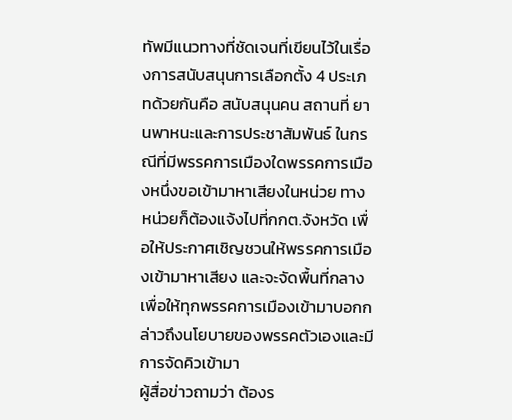ทัพมีแนวทางที่ชัดเจนที่เขียนไว้ในเรื่องการสนับสนุนการเลือกตั้ง 4 ประเภทด้วยกันคือ สนับสนุนคน สถานที่ ยานพาหนะและการประชาสัมพันธ์ ในกรณีที่มีพรรคการเมืองใดพรรคการเมืองหนึ่งขอเข้ามาหาเสียงในหน่วย ทางหน่วยก็ต้องแจ้งไปที่กกต.จังหวัด เพื่อให้ประกาศเชิญชวนให้พรรคการเมืองเข้ามาหาเสียง และจะจัดพื้นที่กลางเพื่อให้ทุกพรรคการเมืองเข้ามาบอกกล่าวถึงนโยบายของพรรคตัวเองและมีการจัดคิวเข้ามา
ผู้สื่อข่าวถามว่า ต้องร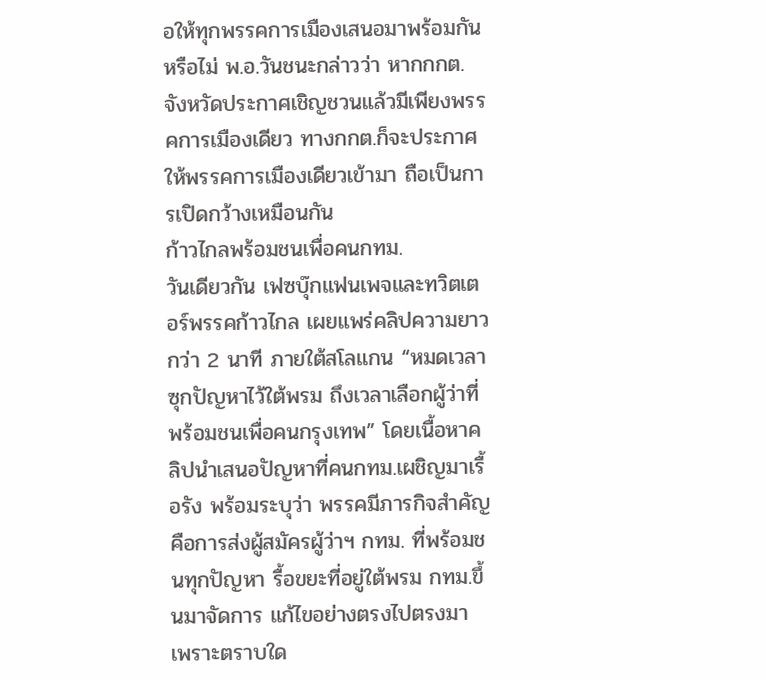อให้ทุกพรรคการเมืองเสนอมาพร้อมกันหรือไม่ พ.อ.วันชนะกล่าวว่า หากกกต.จังหวัดประกาศเชิญชวนแล้วมีเพียงพรรคการเมืองเดียว ทางกกต.ก็จะประกาศให้พรรคการเมืองเดียวเข้ามา ถือเป็นการเปิดกว้างเหมือนกัน
ก้าวไกลพร้อมชนเพื่อคนกทม.
วันเดียวกัน เฟซบุ๊กแฟนเพจและทวิตเตอร์พรรคก้าวไกล เผยแพร่คลิปความยาวกว่า 2 นาที ภายใต้สโลแกน “หมดเวลาซุกปัญหาไว้ใต้พรม ถึงเวลาเลือกผู้ว่าที่พร้อมชนเพื่อคนกรุงเทพ” โดยเนื้อหาคลิปนำเสนอปัญหาที่คนกทม.เผชิญมาเรื้อรัง พร้อมระบุว่า พรรคมีภารกิจสำคัญคือการส่งผู้สมัครผู้ว่าฯ กทม. ที่พร้อมชนทุกปัญหา รื้อขยะที่อยู่ใต้พรม กทม.ขึ้นมาจัดการ แก้ไขอย่างตรงไปตรงมา เพราะตราบใด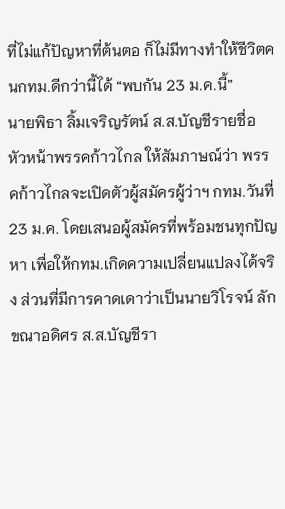ที่ไม่แก้ปัญหาที่ต้นตอ ก็ไม่มีทางทำให้ชีวิตคนกทม.ดีกว่านี้ได้ “พบกัน 23 ม.ค.นี้”
นายพิธา ลิ้มเจริญรัตน์ ส.ส.บัญชีรายชื่อ หัวหน้าพรรคก้าวไกล ให้สัมภาษณ์ว่า พรรคก้าวไกลจะเปิดตัวผู้สมัครผู้ว่าฯ กทม.วันที่ 23 ม.ค. โดยเสนอผู้สมัครที่พร้อมชนทุกปัญหา เพื่อให้กทม.เกิดความเปลี่ยนแปลงได้จริง ส่วนที่มีการคาดเดาว่าเป็นนายวิโรจน์ ลักขณาอดิศร ส.ส.บัญชีรา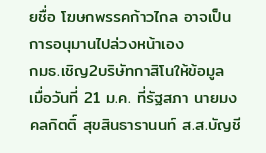ยชื่อ โฆษกพรรคก้าวไกล อาจเป็นการอนุมานไปล่วงหน้าเอง
กมธ.เชิญ2บริษัทกาสิโนให้ข้อมูล
เมื่อวันที่ 21 ม.ค. ที่รัฐสภา นายมงคลกิตติ์ สุขสินธารานนท์ ส.ส.บัญชี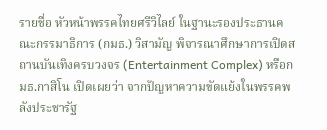รายชื่อ หัวหน้าพรรคไทยศรีวิไลย์ ในฐานะรองประธานคณะกรรมาธิการ (กมธ.) วิสามัญ พิจารณาศึกษาการเปิดสถานบันเทิงครบวงจร (Entertainment Complex) หรือกมธ.กาสิโน เปิดเผยว่า จากปัญหาความขัดแย้งในพรรคพลังประชารัฐ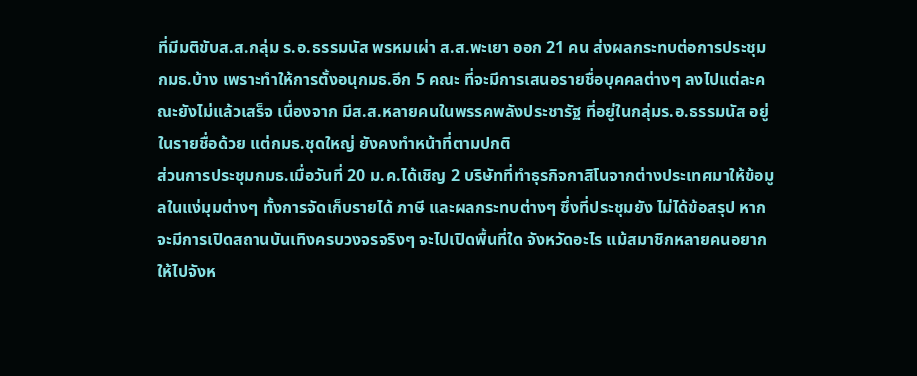ที่มีมติขับส.ส.กลุ่ม ร.อ.ธรรมนัส พรหมเผ่า ส.ส.พะเยา ออก 21 คน ส่งผลกระทบต่อการประชุมกมธ.บ้าง เพราะทำให้การตั้งอนุกมธ.อีก 5 คณะ ที่จะมีการเสนอรายชื่อบุคคลต่างๆ ลงไปแต่ละคณะยังไม่แล้วเสร็จ เนื่องจาก มีส.ส.หลายคนในพรรคพลังประชารัฐ ที่อยู่ในกลุ่มร.อ.ธรรมนัส อยู่ในรายชื่อด้วย แต่กมธ.ชุดใหญ่ ยังคงทำหน้าที่ตามปกติ
ส่วนการประชุมกมธ.เมื่อวันที่ 20 ม.ค.ได้เชิญ 2 บริษัทที่ทำธุรกิจกาสิโนจากต่างประเทศมาให้ข้อมูลในแง่มุมต่างๆ ทั้งการจัดเก็บรายได้ ภาษี และผลกระทบต่างๆ ซึ่งที่ประชุมยัง ไม่ได้ข้อสรุป หากจะมีการเปิดสถานบันเทิงครบวงจรจริงๆ จะไปเปิดพื้นที่ใด จังหวัดอะไร แม้สมาชิกหลายคนอยากให้ไปจังห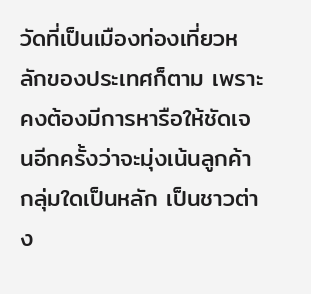วัดที่เป็นเมืองท่องเที่ยวหลักของประเทศก็ตาม เพราะคงต้องมีการหารือให้ชัดเจนอีกครั้งว่าจะมุ่งเน้นลูกค้ากลุ่มใดเป็นหลัก เป็นชาวต่าง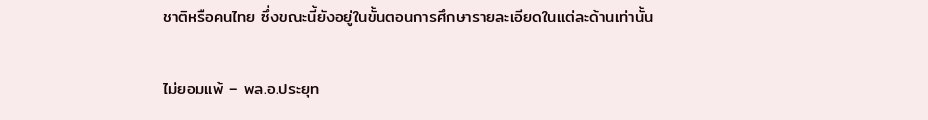ชาติหรือคนไทย ซึ่งขณะนี้ยังอยู่ในขั้นตอนการศึกษารายละเอียดในแต่ละด้านเท่านั้น

ไม่ยอมแพ้ – พล.อ.ประยุท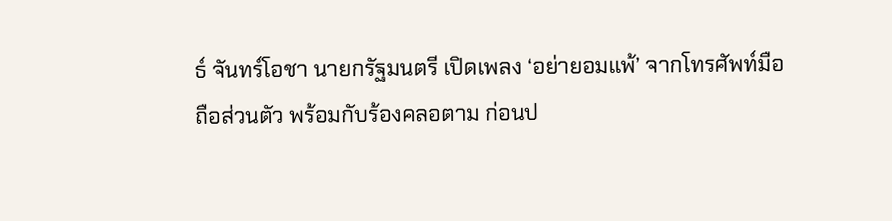ธ์ จันทร์โอชา นายกรัฐมนตรี เปิดเพลง ‘อย่ายอมแพ้’ จากโทรศัพท์มือถือส่วนตัว พร้อมกับร้องคลอตาม ก่อนป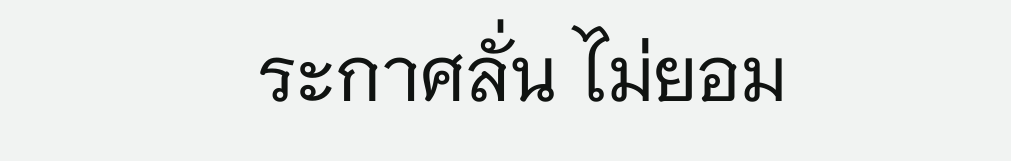ระกาศลั่น ไม่ยอม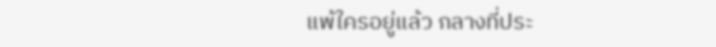แพ้ใครอยู่แล้ว กลางที่ประ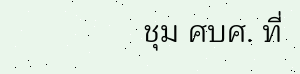ชุม ศบศ. ที่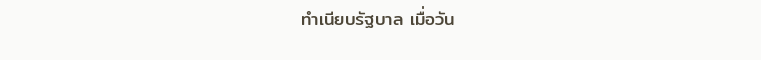ทำเนียบรัฐบาล เมื่อวัน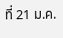ที่ 21 ม.ค.